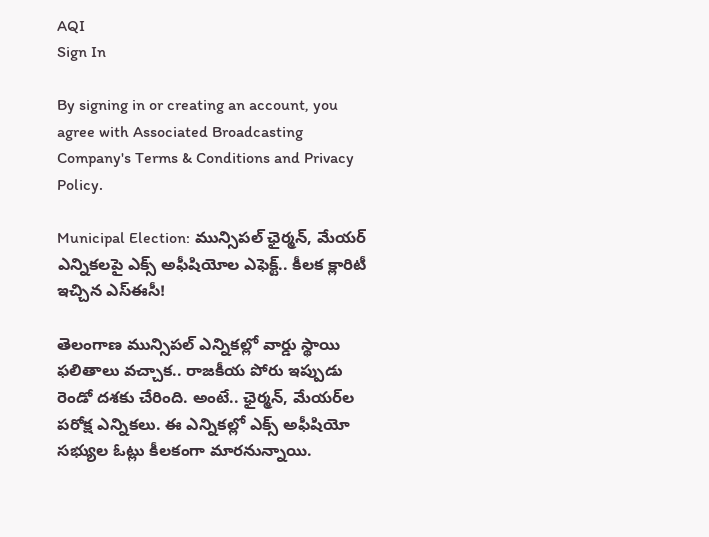AQI
Sign In

By signing in or creating an account, you agree with Associated Broadcasting Company's Terms & Conditions and Privacy Policy.

Municipal Election: మున్సిపల్‌ ఛైర్మన్‌, మేయర్‌ ఎన్నికలపై ఎక్స్‌ అఫీషియోల ఎఫెక్ట్‌.. కీలక క్లారిటీ ఇచ్చిన ఎస్ఈసీ!

తెలంగాణ మున్సిపల్‌ ఎన్నికల్లో వార్డు స్థాయి ఫలితాలు వచ్చాక.. రాజకీయ పోరు ఇప్పుడు రెండో దశకు చేరింది. అంటే.. ఛైర్మన్‌, మేయర్‌ల పరోక్ష ఎన్నికలు. ఈ ఎన్నికల్లో ఎక్స్‌ అఫీషియో సభ్యుల ఓట్లు కీలకంగా మారనున్నాయి.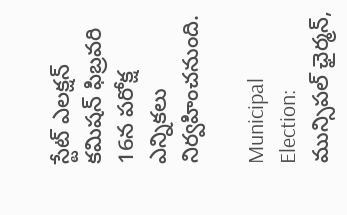స్టేట్ ఎలక్షన్ కమిషన్ ఫిబ్రవరి 16న పరోక్ష ఎన్నికలు నిర్వహించనుంది.

Municipal Election: మున్సిపల్‌ ఛైర్మన్‌,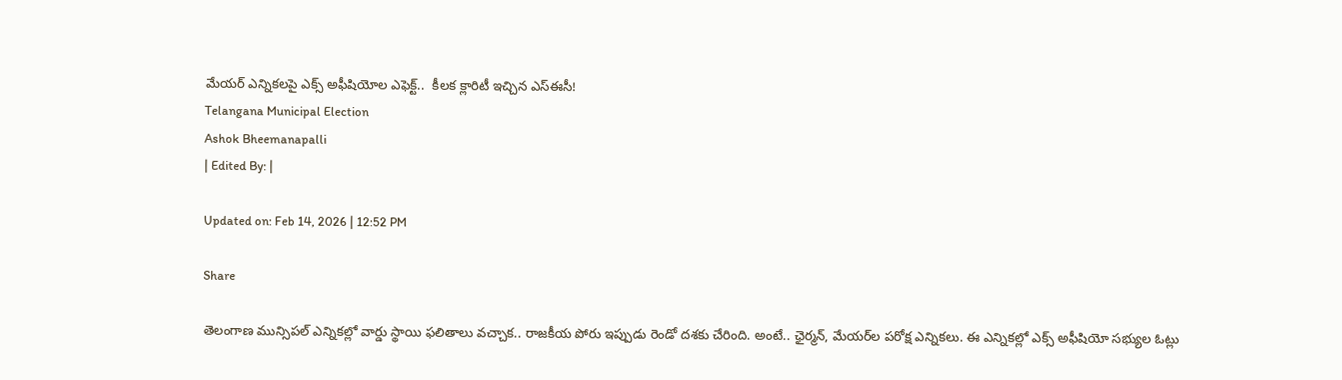మేయర్‌ ఎన్నికలపై ఎక్స్‌ అఫీషియోల ఎఫెక్ట్‌..  కీలక క్లారిటీ ఇచ్చిన ఎస్ఈసీ!
Telangana Municipal Election
Ashok Bheemanapalli
| Edited By: |

Updated on: Feb 14, 2026 | 12:52 PM

Share

తెలంగాణ మున్సిపల్‌ ఎన్నికల్లో వార్డు స్థాయి ఫలితాలు వచ్చాక.. రాజకీయ పోరు ఇప్పుడు రెండో దశకు చేరింది. అంటే.. ఛైర్మన్‌, మేయర్‌ల పరోక్ష ఎన్నికలు. ఈ ఎన్నికల్లో ఎక్స్‌ అఫీషియో సభ్యుల ఓట్లు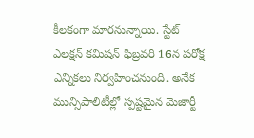కీలకంగా మారనున్నాయి. స్టేట్ ఎలక్షన్ కమిషన్ ఫిబ్రవరి 16న పరోక్ష ఎన్నికలు నిర్వహించనుంది. అనేక మున్సిపాలిటీల్లో స్పష్టమైన మెజార్టీ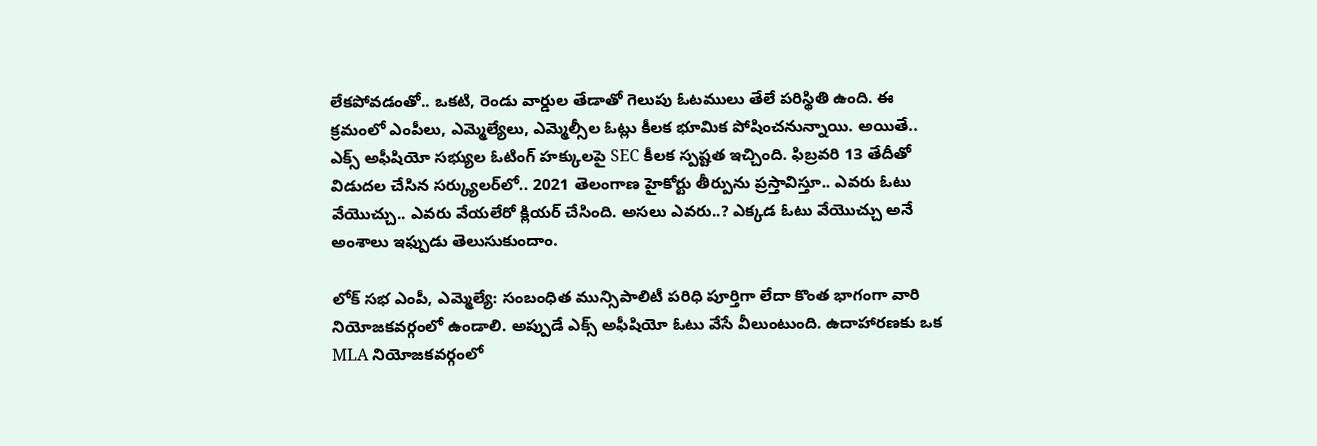లేకపోవడంతో.. ఒకటి, రెండు వార్డుల తేడాతో గెలుపు ఓటములు తేలే పరిస్థితి ఉంది. ఈ క్రమంలో ఎంపీలు, ఎమ్మెల్యేలు, ఎమ్మెల్సీల ఓట్లు కీలక భూమిక పోషించనున్నాయి. అయితే.. ఎక్స్‌ అఫీషియో సభ్యుల ఓటింగ్ హక్కులపై SEC కీలక స్పష్టత ఇచ్చింది. ఫిబ్రవరి 13 తేదీతో విడుదల చేసిన సర్క్యులర్‌లో.. 2021 తెలంగాణ హైకోర్టు తీర్పును ప్రస్తావిస్తూ.. ఎవరు ఓటు వేయొచ్చు.. ఎవరు వేయలేరో క్లియర్ చేసింది. అసలు ఎవరు..? ఎక్కడ ఓటు వేయొచ్చు అనే అంశాలు ఇఫ్పుడు తెలుసుకుందాం.

లోక్ సభ ఎంపీ, ఎమ్మెల్యే: సంబంధిత మున్సిపాలిటీ పరిధి పూర్తిగా లేదా కొంత భాగంగా వారి నియోజకవర్గంలో ఉండాలి. అప్పుడే ఎక్స్‌ అఫీషియో ఓటు వేసే వీలుంటుంది. ఉదాహారణకు ఒక MLA నియోజకవర్గంలో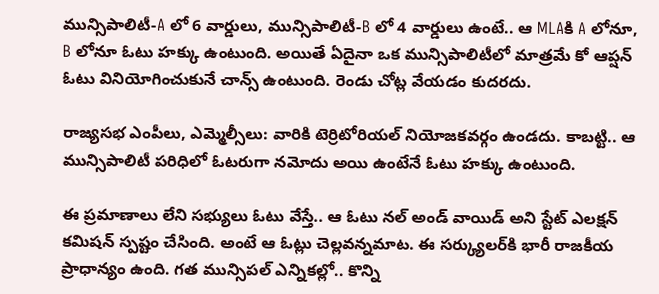మున్సిపాలిటీ-A లో 6 వార్డులు, మున్సిపాలిటీ-B లో 4 వార్డులు ఉంటే.. ఆ MLAకి A లోనూ, B లోనూ ఓటు హక్కు ఉంటుంది. అయితే ఏదైనా ఒక మున్సిపాలిటీలో మాత్రమే కో ఆప్షన్ ఓటు వినియోగించుకునే చాన్స్ ఉంటుంది. రెండు చోట్ల వేయడం కుదరదు.

రాజ్యసభ ఎంపీలు, ఎమ్మెల్సీలు: వారికి టెర్రిటోరియల్ నియోజకవర్గం ఉండదు. కాబట్టి.. ఆ మున్సిపాలిటీ పరిధిలో ఓటరుగా నమోదు అయి ఉంటేనే ఓటు హక్కు ఉంటుంది.

ఈ ప్రమాణాలు లేని సభ్యులు ఓటు వేస్తే.. ఆ ఓటు నల్ అండ్ వాయిడ్ అని స్టేట్ ఎలక్షన్ కమిషన్ స్పష్టం చేసింది. అంటే ఆ ఓట్లు చెల్లవన్నమాట. ఈ సర్క్యులర్‌కి భారీ రాజకీయ ప్రాధాన్యం ఉంది. గత మున్సిపల్‌ ఎన్నికల్లో.. కొన్ని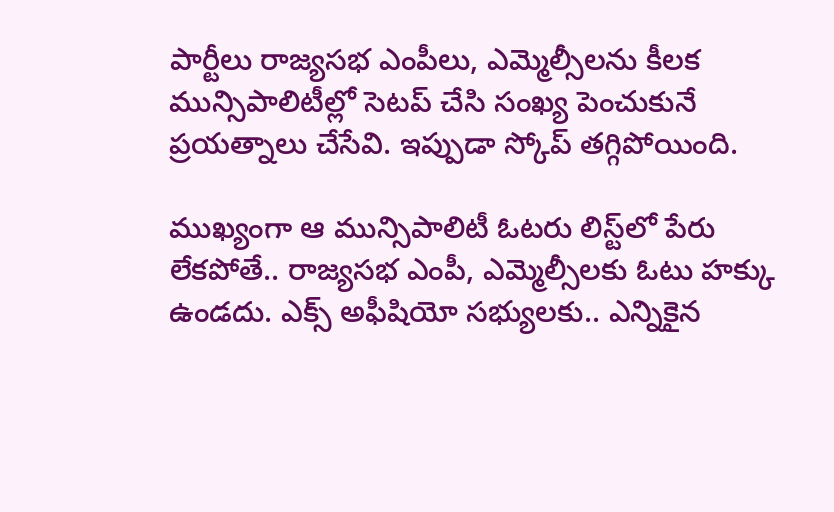పార్టీలు రాజ్యసభ ఎంపీలు, ఎమ్మెల్సీలను కీలక మున్సిపాలిటీల్లో సెటప్ చేసి సంఖ్య పెంచుకునే ప్రయత్నాలు చేసేవి. ఇప్పుడా స్కోప్‌ తగ్గిపోయింది.

ముఖ్యంగా ఆ మున్సిపాలిటీ ఓటరు లిస్ట్‌లో పేరు లేకపోతే.. రాజ్యసభ ఎంపీ, ఎమ్మెల్సీలకు ఓటు హక్కు ఉండదు. ఎక్స్‌ అఫీషియో సభ్యులకు.. ఎన్నికైన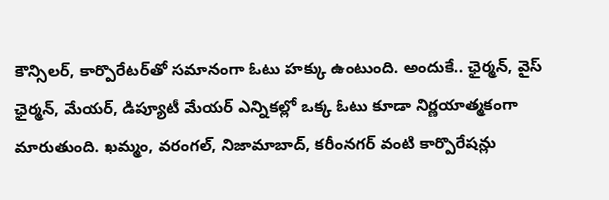కౌన్సిలర్‌, కార్పొరేటర్‌తో సమానంగా ఓటు హక్కు ఉంటుంది. అందుకే.. ఛైర్మన్‌, వైస్ ఛైర్మన్‌, మేయర్‌, డిప్యూటీ మేయర్‌ ఎన్నికల్లో ఒక్క ఓటు కూడా నిర్ణయాత్మకంగా మారుతుంది. ఖమ్మం, వరంగల్, నిజామాబాద్, కరీంనగర్ వంటి కార్పొరేషన్లు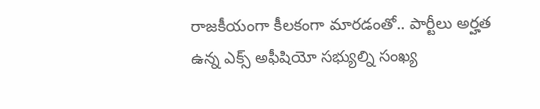రాజకీయంగా కీలకంగా మారడంతో.. పార్టీలు అర్హత ఉన్న ఎక్స్‌ అఫీషియో సభ్యుల్ని సంఖ్య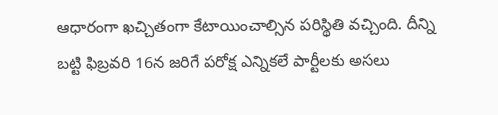ఆధారంగా ఖచ్చితంగా కేటాయించాల్సిన పరిస్థితి వచ్చింది. దీన్ని బట్టి ఫిబ్రవరి 16న జరిగే పరోక్ష ఎన్నికలే పార్టీలకు అసలు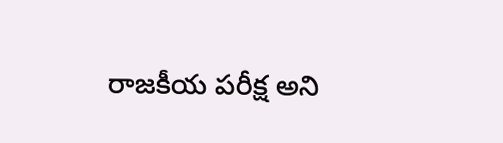రాజకీయ పరీక్ష అని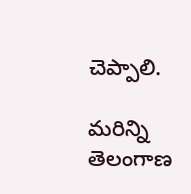చెప్పాలి.

మరిన్ని తెలంగాణ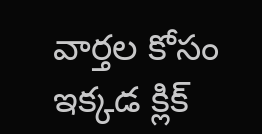వార్తల కోసం ఇక్కడ క్లిక్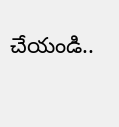చేయండి..